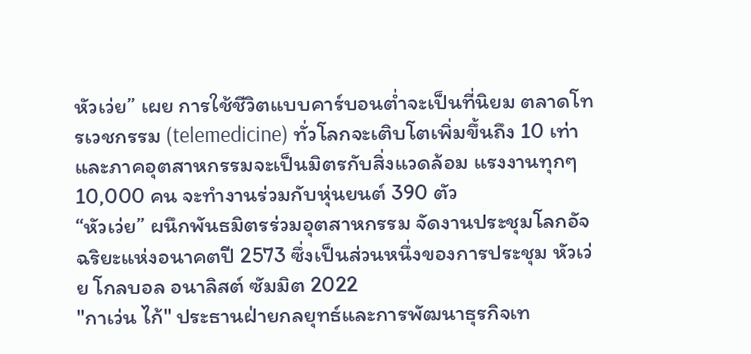หัวเว่ย” เผย การใช้ชีวิตแบบคาร์บอนต่ำจะเป็นที่นิยม ตลาดโทรเวชกรรม (telemedicine) ทั่วโลกจะเติบโตเพิ่มขึ้นถึง 10 เท่า และภาคอุตสาหกรรมจะเป็นมิตรกับสิ่งแวดล้อม แรงงานทุกๆ 10,000 คน จะทำงานร่วมกับหุ่นยนต์ 390 ตัว
“หัวเว่ย” ผนึกพันธมิตรร่วมอุตสาหกรรม จัดงานประชุมโลกอัจฉริยะแห่งอนาคตปี 2573 ซึ่งเป็นส่วนหนึ่งของการประชุม หัวเว่ย โกลบอล อนาลิสต์ ซัมมิต 2022
"กาเว่น ไก้" ประธานฝ่ายกลยุทธ์และการพัฒนาธุรกิจเท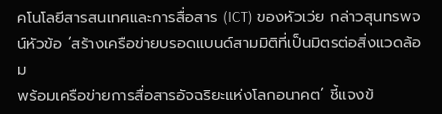คโนโลยีสารสนเทศและการสื่อสาร (ICT) ของหัวเว่ย กล่าวสุนทรพจน์หัวข้อ ‘สร้างเครือข่ายบรอดแบนด์สามมิติที่เป็นมิตรต่อสิ่งแวดล้อม
พร้อมเครือข่ายการสื่อสารอัจฉริยะแห่งโลกอนาคต’ ชี้แจงข้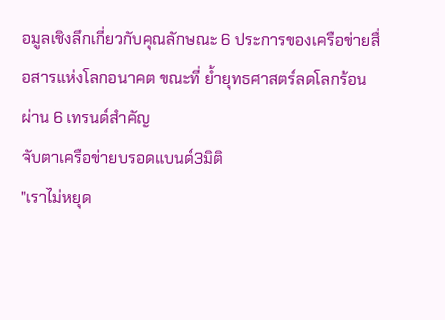อมูลเชิงลึกเกี่ยวกับคุณลักษณะ 6 ประการของเครือข่ายสื่อสารแห่งโลกอนาคต ขณะที่ ย้ำยุทธศาสตร์ลดโลกร้อนผ่าน 6 เทรนด์สำคัญ
จับตาเครือข่ายบรอดแบนด์3มิติ
"เราไม่หยุด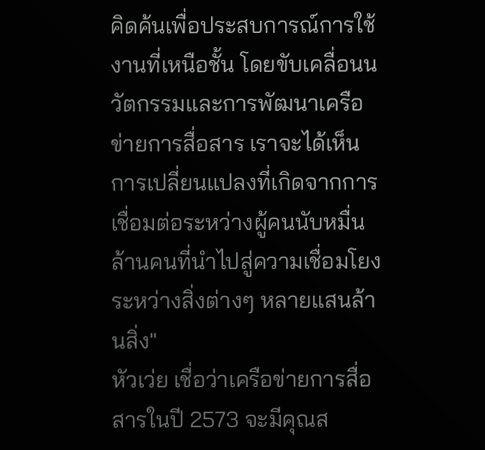คิดค้นเพื่อประสบการณ์การใช้งานที่เหนือชั้น โดยขับเคลื่อนนวัตกรรมและการพัฒนาเครือข่ายการสื่อสาร เราจะได้เห็นการเปลี่ยนแปลงที่เกิดจากการเชื่อมต่อระหว่างผู้คนนับหมื่นล้านคนที่นำไปสู่ความเชื่อมโยงระหว่างสิ่งต่างๆ หลายแสนล้านสิ่ง"
หัวเว่ย เชื่อว่าเครือข่ายการสื่อสารในปี 2573 จะมีคุณส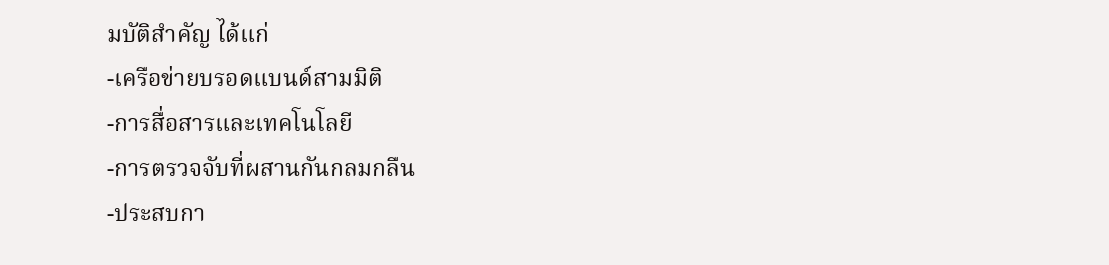มบัติสำคัญ ได้แก่
-เครือข่ายบรอดแบนด์สามมิติ
-การสื่อสารและเทคโนโลยี
-การตรวจจับที่ผสานกันกลมกลืน
-ประสบกา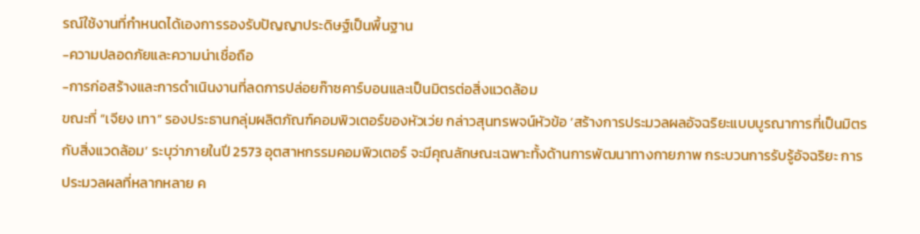รณ์ใช้งานที่กำหนดได้เองการรองรับปัญญาประดิษฐ์เป็นพื้นฐาน
-ความปลอดภัยและความน่าเชื่อถือ
-การก่อสร้างและการดำเนินงานที่ลดการปล่อยก๊าซคาร์บอนและเป็นมิตรต่อสิ่งแวดล้อม
ขณะที่ “เจียง เทา” รองประธานกลุ่มผลิตภัณฑ์คอมพิวเตอร์ของหัวเว่ย กล่าวสุนทรพจน์หัวข้อ ‘สร้างการประมวลผลอัจฉริยะแบบบูรณาการที่เป็นมิตรกับสิ่งแวดล้อม’ ระบุว่าภายในปี 2573 อุตสาหกรรมคอมพิวเตอร์ จะมีคุณลักษณะเฉพาะทั้งด้านการพัฒนาทางกายภาพ กระบวนการรับรู้อัจฉริยะ การประมวลผลที่หลากหลาย ค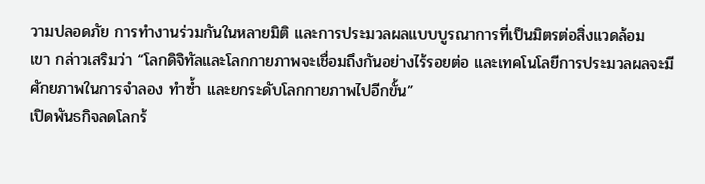วามปลอดภัย การทำงานร่วมกันในหลายมิติ และการประมวลผลแบบบูรณาการที่เป็นมิตรต่อสิ่งแวดล้อม
เขา กล่าวเสริมว่า “โลกดิจิทัลและโลกกายภาพจะเชื่อมถึงกันอย่างไร้รอยต่อ และเทคโนโลยีการประมวลผลจะมีศักยภาพในการจำลอง ทำซ้ำ และยกระดับโลกกายภาพไปอีกขั้น”
เปิดพันธกิจลดโลกร้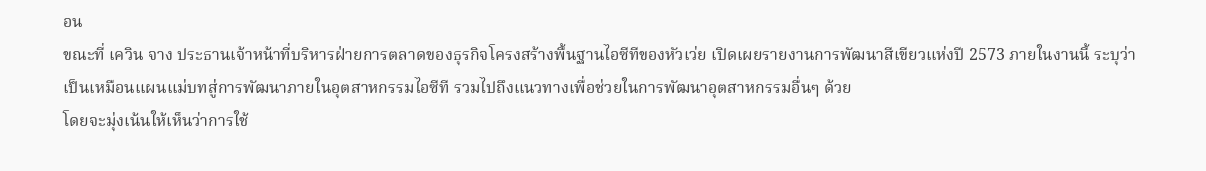อน
ขณะที่ เควิน จาง ประธานเจ้าหน้าที่บริหารฝ่ายการตลาดของธุรกิจโครงสร้างพื้นฐานไอซีทีของหัวเว่ย เปิดเผยรายงานการพัฒนาสีเขียวแห่งปี 2573 ภายในงานนี้ ระบุว่า เป็นเหมือนแผนแม่บทสู่การพัฒนาภายในอุตสาหกรรมไอซีที รวมไปถึงแนวทางเพื่อช่วยในการพัฒนาอุตสาหกรรมอื่นๆ ด้วย
โดยจะมุ่งเน้นให้เห็นว่าการใช้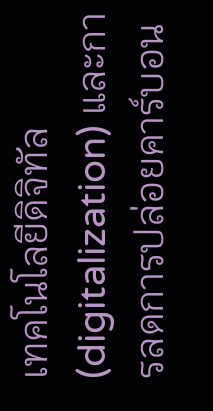เทคโนโลยีดิจิทัล (digitalization) และการลดการปล่อยคาร์บอน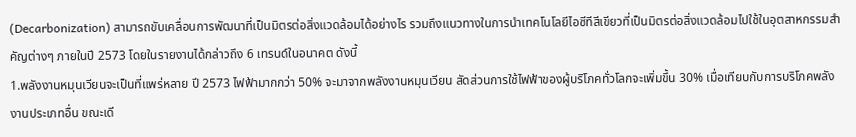(Decarbonization) สามารถขับเคลื่อนการพัฒนาที่เป็นมิตรต่อสิ่งแวดล้อมได้อย่างไร รวมถึงแนวทางในการนำเทคโนโลยีไอซีทีสีเขียวที่เป็นมิตรต่อสิ่งแวดล้อมไปใช้ในอุตสาหกรรมสำคัญต่างๆ ภายในปี 2573 โดยในรายงานได้กล่าวถึง 6 เทรนด์ในอนาคต ดังนี้
1.พลังงานหมุนเวียนจะเป็นที่แพร่หลาย ปี 2573 ไฟฟ้ามากกว่า 50% จะมาจากพลังงานหมุนเวียน สัดส่วนการใช้ไฟฟ้าของผู้บริโภคทั่วโลกจะเพิ่มขึ้น 30% เมื่อเทียบกับการบริโภคพลังงานประเภทอื่น ขณะเดี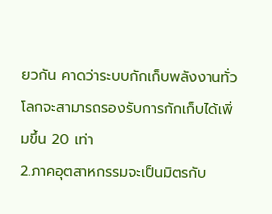ยวกัน คาดว่าระบบกักเก็บพลังงานทั่วโลกจะสามารถรองรับการกักเก็บได้เพิ่มขึ้น 20 เท่า
2.ภาคอุตสาหกรรมจะเป็นมิตรกับ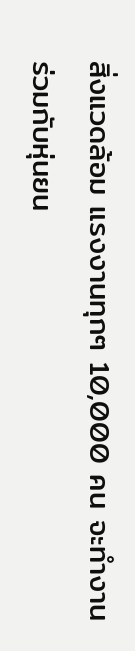สิ่งแวดล้อม แรงงานทุกๆ 10,000 คน จะทำงานร่วมกับหุ่นยน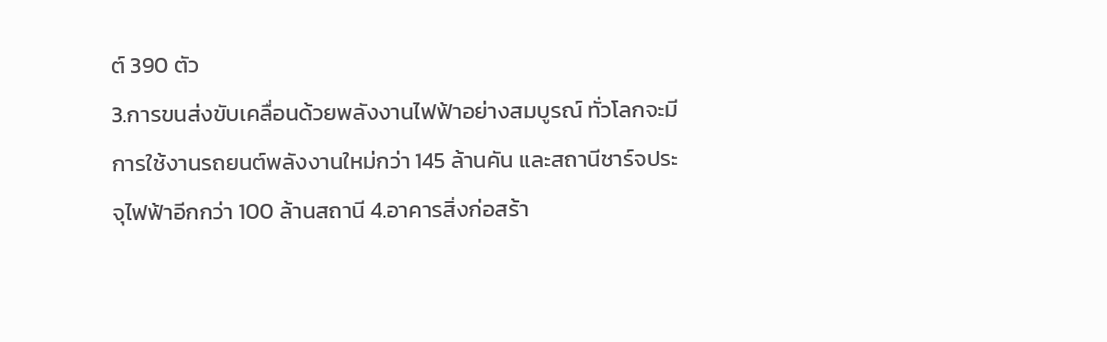ต์ 390 ตัว
3.การขนส่งขับเคลื่อนด้วยพลังงานไฟฟ้าอย่างสมบูรณ์ ทั่วโลกจะมีการใช้งานรถยนต์พลังงานใหม่กว่า 145 ล้านคัน และสถานีชาร์จประจุไฟฟ้าอีกกว่า 100 ล้านสถานี 4.อาคารสิ่งก่อสร้า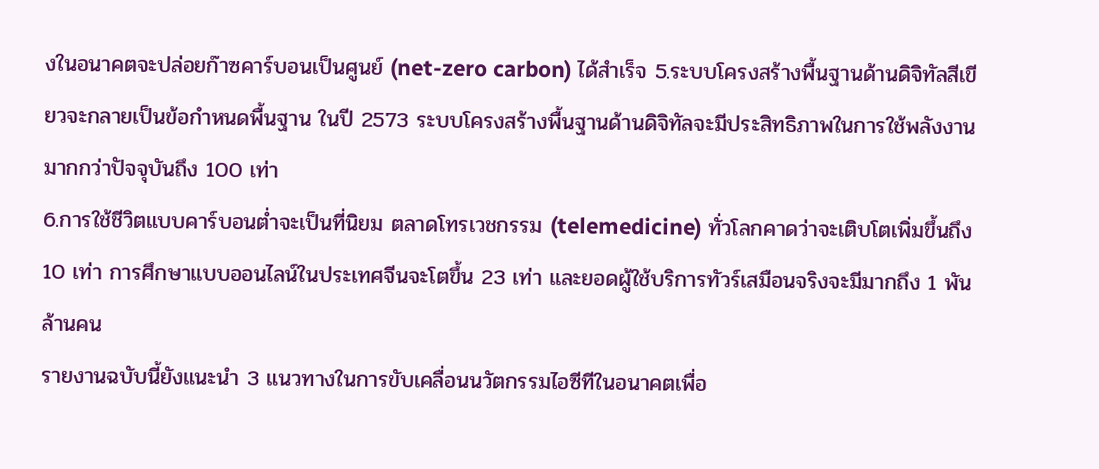งในอนาคตจะปล่อยก๊าซคาร์บอนเป็นศูนย์ (net-zero carbon) ได้สำเร็จ 5.ระบบโครงสร้างพื้นฐานด้านดิจิทัลสีเขียวจะกลายเป็นข้อกำหนดพื้นฐาน ในปี 2573 ระบบโครงสร้างพื้นฐานด้านดิจิทัลจะมีประสิทธิภาพในการใช้พลังงานมากกว่าปัจจุบันถึง 100 เท่า
6.การใช้ชีวิตแบบคาร์บอนต่ำจะเป็นที่นิยม ตลาดโทรเวชกรรม (telemedicine) ทั่วโลกคาดว่าจะเติบโตเพิ่มขึ้นถึง 10 เท่า การศึกษาแบบออนไลน์ในประเทศจีนจะโตขึ้น 23 เท่า และยอดผู้ใช้บริการทัวร์เสมือนจริงจะมีมากถึง 1 พันล้านคน
รายงานฉบับนี้ยังแนะนำ 3 แนวทางในการขับเคลื่อนนวัตกรรมไอซีทีในอนาคตเพื่อ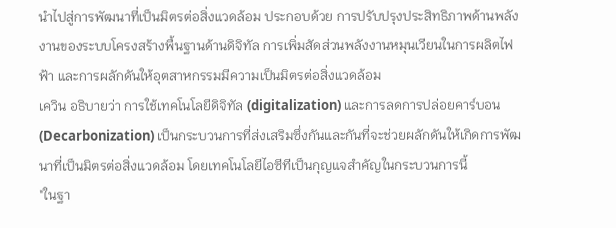นำไปสู่การพัฒนาที่เป็นมิตรต่อสิ่งแวดล้อม ประกอบด้วย การปรับปรุงประสิทธิภาพด้านพลังงานของระบบโครงสร้างพื้นฐานด้านดิจิทัล การเพิ่มสัดส่วนพลังงานหมุนเวียนในการผลิตไฟฟ้า และการผลักดันให้อุตสาหกรรมมีความเป็นมิตรต่อสิ่งแวดล้อม
เควิน อธิบายว่า การใช้เทคโนโลยีดิจิทัล (digitalization) และการลดการปล่อยคาร์บอน (Decarbonization) เป็นกระบวนการที่ส่งเสริมซึ่งกันและกันที่จะช่วยผลักดันให้เกิดการพัฒนาที่เป็นมิตรต่อสิ่งแวดล้อม โดยเทคโนโลยีไอซีทีเป็นกุญแจสำคัญในกระบวนการนี้
"ในฐา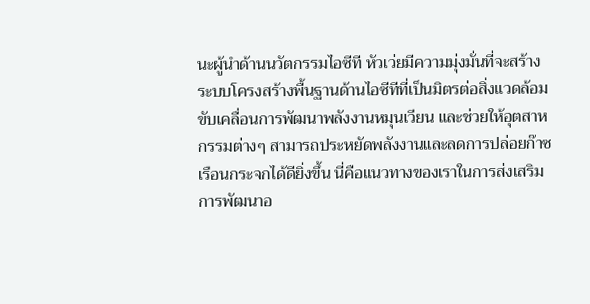นะผู้นำด้านนวัตกรรมไอซีที หัวเว่ยมีความมุ่งมั่นที่จะสร้างระบบโครงสร้างพื้นฐานด้านไอซีทีที่เป็นมิตรต่อสิ่งแวดล้อม ขับเคลื่อนการพัฒนาพลังงานหมุนเวียน และช่วยให้อุตสาหกรรมต่างๆ สามารถประหยัดพลังงานและลดการปล่อยก๊าซเรือนกระจกได้ดียิ่งขึ้น นี่คือแนวทางของเราในการส่งเสริมการพัฒนาอ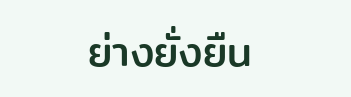ย่างยั่งยืน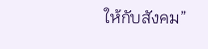ให้กับสังคม”